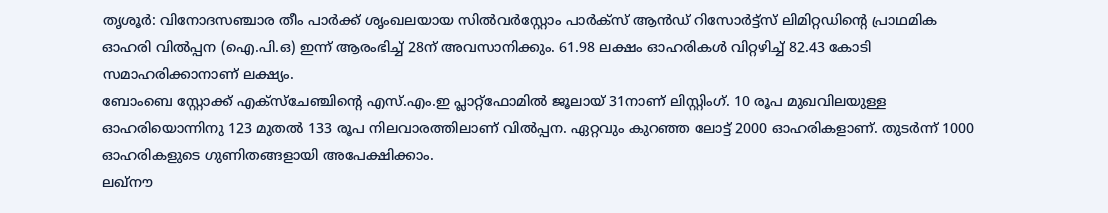തൃശൂർ: വിനോദസഞ്ചാര തീം പാർക്ക് ശൃംഖലയായ സിൽവർസ്റ്റോം പാർക്സ് ആൻഡ് റിസോർട്ട്സ് ലിമിറ്റഡിന്റെ പ്രാഥമിക ഓഹരി വിൽപ്പന (ഐ.പി.ഒ) ഇന്ന് ആരംഭിച്ച് 28ന് അവസാനിക്കും. 61.98 ലക്ഷം ഓഹരികൾ വിറ്റഴിച്ച് 82.43 കോടി സമാഹരിക്കാനാണ് ലക്ഷ്യം.
ബോംബെ സ്റ്റോക്ക് എക്സ്ചേഞ്ചിന്റെ എസ്.എം.ഇ പ്ലാറ്റ്ഫോമിൽ ജൂലായ് 31നാണ് ലിസ്റ്റിംഗ്. 10 രൂപ മുഖവിലയുള്ള ഓഹരിയൊന്നിനു 123 മുതൽ 133 രൂപ നിലവാരത്തിലാണ് വിൽപ്പന. ഏറ്റവും കുറഞ്ഞ ലോട്ട് 2000 ഓഹരികളാണ്. തുടർന്ന് 1000 ഓഹരികളുടെ ഗുണിതങ്ങളായി അപേക്ഷിക്കാം.
ലഖ്നൗ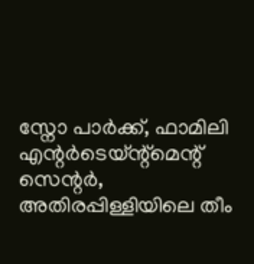സ്നോ പാർക്ക്, ഫാമിലി എന്റർടെയ്ന്റ്മെന്റ് സെന്റർ, അതിരപ്പിള്ളിയിലെ തീം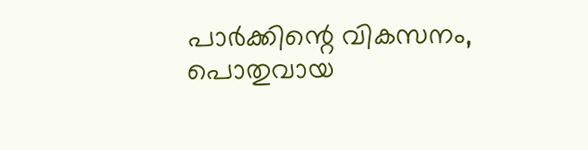പാർക്കിന്റെ വികസനം, പൊതുവായ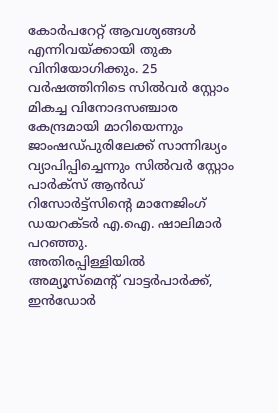കോർപറേറ്റ് ആവശ്യങ്ങൾ എന്നിവയ്ക്കായി തുക വിനിയോഗിക്കും. 25 വർഷത്തിനിടെ സിൽവർ സ്റ്റോം മികച്ച വിനോദസഞ്ചാര കേന്ദ്രമായി മാറിയെന്നും ജാംഷഡ്പുരിലേക്ക് സാന്നിദ്ധ്യം വ്യാപിപ്പിച്ചെന്നും സിൽവർ സ്റ്റോം പാർക്സ് ആൻഡ് റിസോർട്ട്സിന്റെ മാനേജിംഗ് ഡയറക്ടർ എ.ഐ. ഷാലിമാർ പറഞ്ഞു.
അതിരപ്പിള്ളിയിൽ അമ്യൂസ്മെന്റ് വാട്ടർപാർക്ക്, ഇൻഡോർ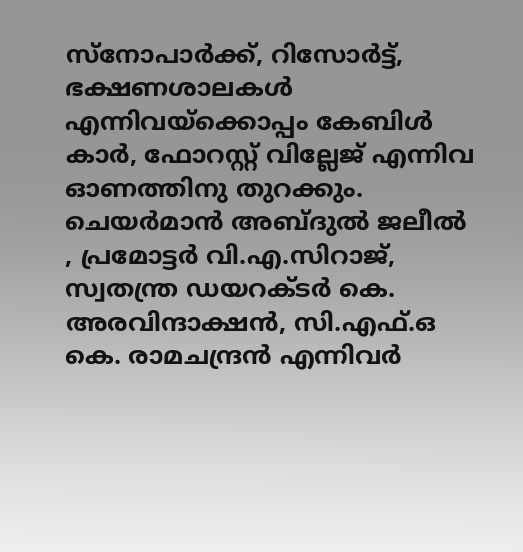സ്നോപാർക്ക്, റിസോർട്ട്, ഭക്ഷണശാലകൾ എന്നിവയ്ക്കൊപ്പം കേബിൾ കാർ, ഫോറസ്റ്റ് വില്ലേജ് എന്നിവ ഓണത്തിനു തുറക്കും. ചെയർമാൻ അബ്ദുൽ ജലീൽ , പ്രമോട്ടർ വി.എ.സിറാജ്, സ്വതന്ത്ര ഡയറക്ടർ കെ. അരവിന്ദാക്ഷൻ, സി.എഫ്.ഒ കെ. രാമചന്ദ്രൻ എന്നിവർ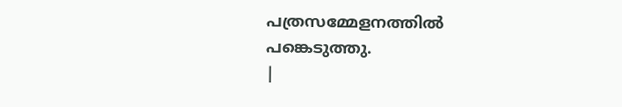പത്രസമ്മേളനത്തിൽ പങ്കെടുത്തു.
|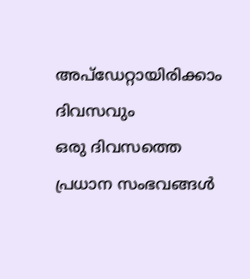അപ്ഡേറ്റായിരിക്കാം ദിവസവും
ഒരു ദിവസത്തെ പ്രധാന സംഭവങ്ങൾ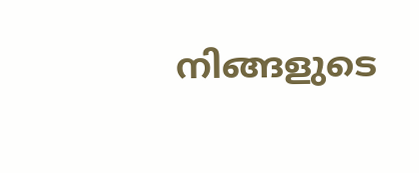നിങ്ങളുടെ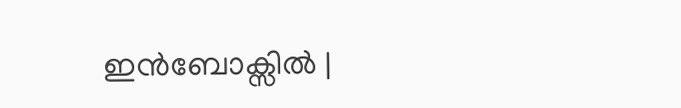ഇൻബോക്സിൽ |